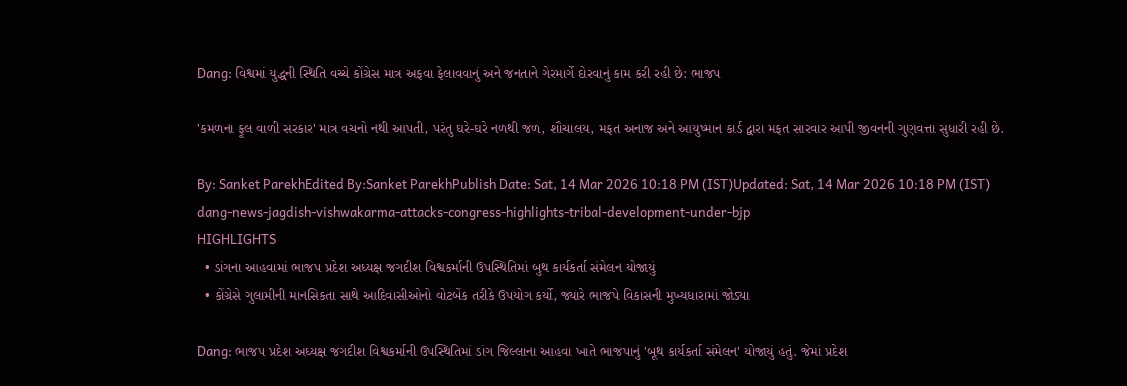Dang: વિશ્વમાં યુદ્ધની સ્થિતિ વચ્ચે કોંગ્રેસ માત્ર અફવા ફેલાવવાનું અને જનતાને ગેરમાર્ગે દોરવાનું કામ કરી રહી છે: ભાજપ

'કમળના ફૂલ વાળી સરકાર' માત્ર વચનો નથી આપતી, પરંતુ ઘરે-ઘરે નળથી જળ, શૌચાલય, મફત અનાજ અને આયુષ્માન કાર્ડ દ્વારા મફત સારવાર આપી જીવનની ગુણવત્તા સુધારી રહી છે.

By: Sanket ParekhEdited By:Sanket ParekhPublish Date: Sat, 14 Mar 2026 10:18 PM (IST)Updated: Sat, 14 Mar 2026 10:18 PM (IST)
dang-news-jagdish-vishwakarma-attacks-congress-highlights-tribal-development-under-bjp
HIGHLIGHTS
  • ડાંગના આહવામાં ભાજપ પ્રદેશ અધ્યક્ષ જગદીશ વિશ્વકર્માની ઉપસ્થિતિમાં બુથ કાર્યકર્તા સંમેલન યોજાયું
  • કોંગ્રેસે ગુલામીની માનસિકતા સાથે આદિવાસીઓનો વોટબેંક તરીકે ઉપયોગ કર્યો, જ્યારે ભાજપે વિકાસની મુખ્યધારામાં જોડ્યા

Dang: ભાજપ પ્રદેશ અધ્યક્ષ જગદીશ વિશ્વકર્માની ઉપસ્થિતિમાં ડાંગ જિલ્લાના આહવા ખાતે ભાજપાનું 'બૂથ કાર્યકર્તા સંમેલન' યોજાયું હતું. જેમાં પ્રદેશ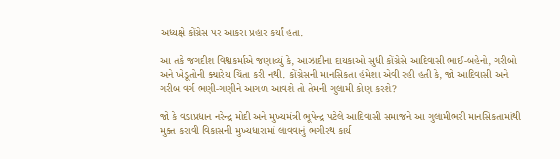અધ્યક્ષે કોંગ્રેસ પર આકરા પ્રહાર કર્યાં હતા.

આ તકે જગદીશ વિશ્વકર્માએ જણાવ્યું કે, આઝાદીના દાયકાઓ સુધી કોંગ્રેસે આદિવાસી ભાઈ-બહેનો, ગરીબો અને ખેડૂતોની ક્યારેય ચિંતા કરી નથી. કોંગ્રેસની માનસિકતા હંમેશા એવી રહી હતી કે, જો આદિવાસી અને ગરીબ વર્ગ ભણી-ગણીને આગળ આવશે તો તેમની ગુલામી કોણ કરશે?

જો કે વડાપ્રધાન નરેન્દ્ર મોદી અને મુખ્યમંત્રી ભૂપેન્દ્ર પટેલે આદિવાસી સમાજને આ ગુલામીભરી માનસિકતામાંથી મુક્ત કરાવી વિકાસની મુખ્યધારામાં લાવવાનું ભગીરથ કાર્ય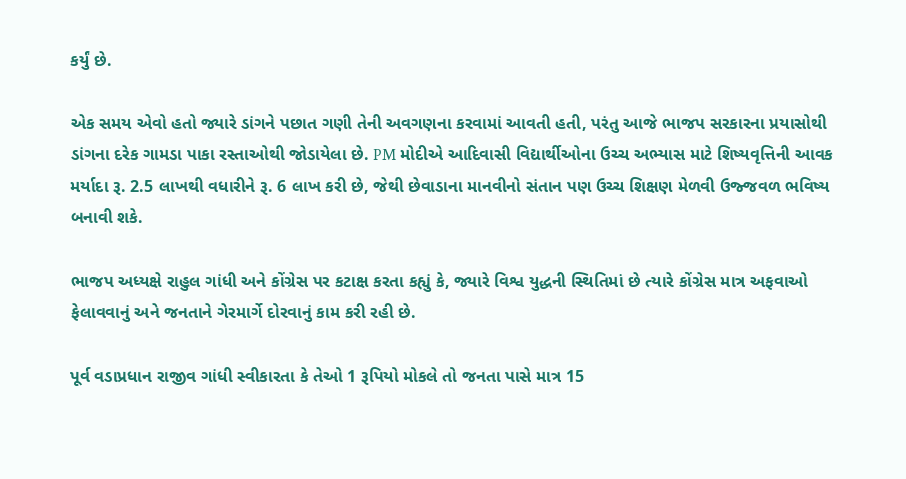કર્યું છે.

એક સમય એવો હતો જ્યારે ડાંગને પછાત ગણી તેની અવગણના કરવામાં આવતી હતી, પરંતુ આજે ભાજપ સરકારના પ્રયાસોથી ડાંગના દરેક ગામડા પાકા રસ્તાઓથી જોડાયેલા છે. PM મોદીએ આદિવાસી વિદ્યાર્થીઓના ઉચ્ચ અભ્યાસ માટે શિષ્યવૃત્તિની આવક મર્યાદા રૂ. 2.5 લાખથી વધારીને રૂ. 6 લાખ કરી છે, જેથી છેવાડાના માનવીનો સંતાન પણ ઉચ્ચ શિક્ષણ મેળવી ઉજ્જવળ ભવિષ્ય બનાવી શકે.

ભાજપ અધ્યક્ષે રાહુલ ગાંધી અને કોંગ્રેસ પર કટાક્ષ કરતા કહ્યું કે, જ્યારે વિશ્વ યુદ્ધની સ્થિતિમાં છે ત્યારે કોંગ્રેસ માત્ર અફવાઓ ફેલાવવાનું અને જનતાને ગેરમાર્ગે દોરવાનું કામ કરી રહી છે.

પૂર્વ વડાપ્રધાન રાજીવ ગાંધી સ્વીકારતા કે તેઓ 1 રૂપિયો મોકલે તો જનતા પાસે માત્ર 15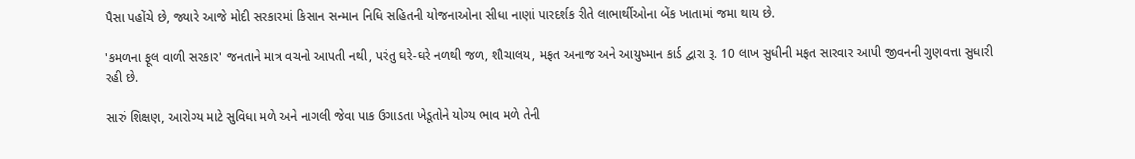પૈસા પહોંચે છે, જ્યારે આજે મોદી સરકારમાં કિસાન સન્માન નિધિ સહિતની યોજનાઓના સીધા નાણાં પારદર્શક રીતે લાભાર્થીઓના બેંક ખાતામાં જમા થાય છે.

'કમળના ફૂલ વાળી સરકાર' જનતાને માત્ર વચનો આપતી નથી, પરંતુ ઘરે-ઘરે નળથી જળ, શૌચાલય, મફત અનાજ અને આયુષ્માન કાર્ડ દ્વારા રૂ. 10 લાખ સુધીની મફત સારવાર આપી જીવનની ગુણવત્તા સુધારી રહી છે.

સારું શિક્ષણ, આરોગ્ય માટે સુવિધા મળે અને નાગલી જેવા પાક ઉગાડતા ખેડૂતોને યોગ્ય ભાવ મળે તેની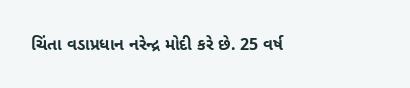ચિંતા વડાપ્રધાન નરેન્દ્ર મોદી કરે છે. 25 વર્ષ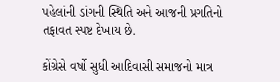પહેલાંની ડાંગની સ્થિતિ અને આજની પ્રગતિનો તફાવત સ્પષ્ટ દેખાય છે.

કોંગ્રેસે વર્ષો સુધી આદિવાસી સમાજનો માત્ર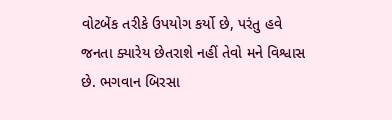વોટબેંક તરીકે ઉપયોગ કર્યો છે, પરંતુ હવે જનતા ક્યારેય છેતરાશે નહીં તેવો મને વિશ્વાસ છે. ભગવાન બિરસા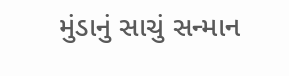મુંડાનું સાચું સન્માન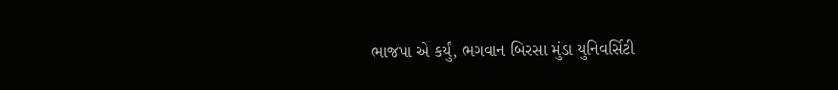ભાજપા એ કર્યું, ભગવાન બિરસા મુંડા યુનિવર્સિટી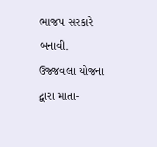ભાજપ સરકારે બનાવી. ઉજ્જવલા યોજના દ્વારા માતા-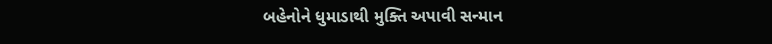બહેનોને ધુમાડાથી મુક્તિ અપાવી સન્માન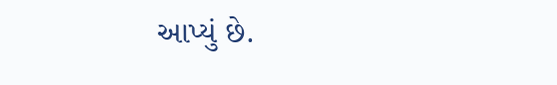આપ્યું છે.